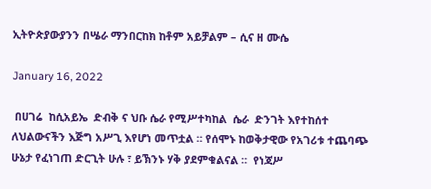ኢትዮጵያውያንን በሤራ ማንበርከክ ከቶም አይቻልም – ሲና ዘ ሙሴ

January 16, 2022

 በሀገሬ  ከሲአይኤ  ድብቅ ና ህቡ ሴራ የሚሥተካከል  ሴራ  ድንገት እየተከሰተ ለህልውናችን እጅግ አሥጊ እየሆነ መጥቷል ። የሰሞኑ ከወቅታዊው የአገሪቱ ተጨባጭ ሁኔታ የፈነገጠ ድርጊት ሁሉ ፣ ይኽንኑ ሃቅ ያደምቁልናል ።  የነጃሥ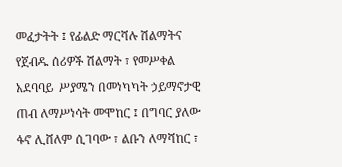መፈታትት ፤ የፊልድ ማርሻሉ ሽልማትና የጀብዱ ሰሪዎች ሽልማት ፣ የመሥቀል አደባባይ  ሥያሜን በመነካካት ኃይማኖታዊ ጠብ ለማሥነሳት መሞከር ፤ በግባር ያለው ፋኖ ሊሸለም ሲገባው ፣ ልቡን ለማሻከር ፣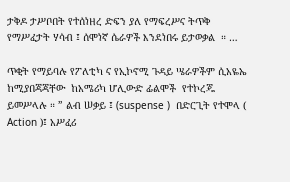ታቅዶ ታሥቦበት የተሰነዘረ ድፍን ያለ የማፍረሥና ትጥቅ የማሥፈታት ሃሳብ ፤ ሰሞነኛ ሴራዎች እንደነበሩ ይታወቃል  ። …

ጥቂት የማይባሉ የፖለቲካ ና የኢኮኖሚ ጉዳይ ሤራዎችም ሲአዬኤ ከሚያበጃጃቸው  ከአሜሪካ ሆሊውድ ፊልሞች  የተኮረጁ ይመሥላሉ ። ” ልብ ሠቃይ ፤ (suspense )  በድርጊት የተሞላ ( Action )፤ አሥፈሪ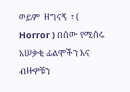ወይም  ዘግናኝ  ፣ ( Horror ) በሰው የሚሰሩ  አሠቃቂ ፊልሞችን እና ብዙዎቹን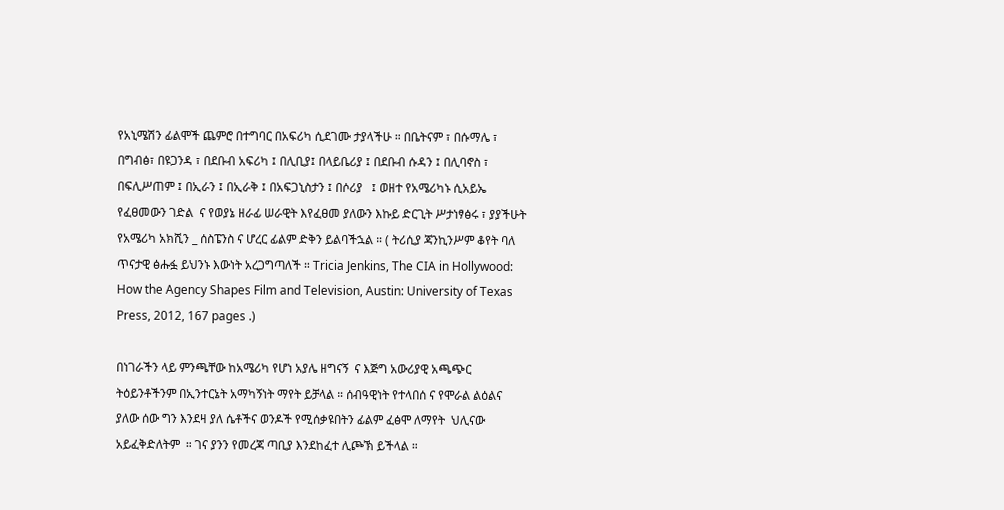የአኒሜሽን ፊልሞች ጨምሮ በተግባር በአፍሪካ ሲደገሙ ታያላችሁ ። በቤትናም ፣ በሱማሌ ፣ በግብፅ፣ በዩጋንዳ ፣ በደቡብ አፍሪካ ፤ በሊቢያ፤ በላይቤሪያ ፤ በደቡብ ሱዳን ፤ በሊባኖስ ፣ በፍሊሥጠም ፤ በኢራን ፤ በኢራቅ ፤ በአፍጋኒስታን ፤ በሶሪያ   ፤ ወዘተ የአሜሪካኑ ሲአይኤ የፈፀመውን ገድል  ና የወያኔ ዘራፊ ሠራዊት እየፈፀመ ያለውን እኩይ ድርጊት ሥታነፃፅሩ ፣ ያያችሁት የአሜሪካ አክሺን _ ሰስፔንስ ና ሆረር ፊልም ድቅን ይልባችኋል ። ( ትሪሲያ ጃንኪንሥም ቆየት ባለ ጥናታዊ ፅሑፏ ይህንኑ እውነት አረጋግጣለች ። Tricia Jenkins, The CIA in Hollywood: How the Agency Shapes Film and Television, Austin: University of Texas Press, 2012, 167 pages .)

በነገራችን ላይ ምንጫቸው ከአሜሪካ የሆነ አያሌ ዘግናኝ  ና እጅግ አውሪያዊ አጫጭር ትዕይንቶችንም በኢንተርኔት አማካኝነት ማየት ይቻላል ። ሰብዓዊነት የተላበሰ ና የሞራል ልዕልና ያለው ሰው ግን እንደዛ ያለ ሴቶችና ወንዶች የሚሰቃዩበትን ፊልም ፈፅሞ ለማየት  ህሊናው አይፈቅድለትም  ። ገና ያንን የመረጃ ጣቢያ እንደከፈተ ሊጮኽ ይችላል ።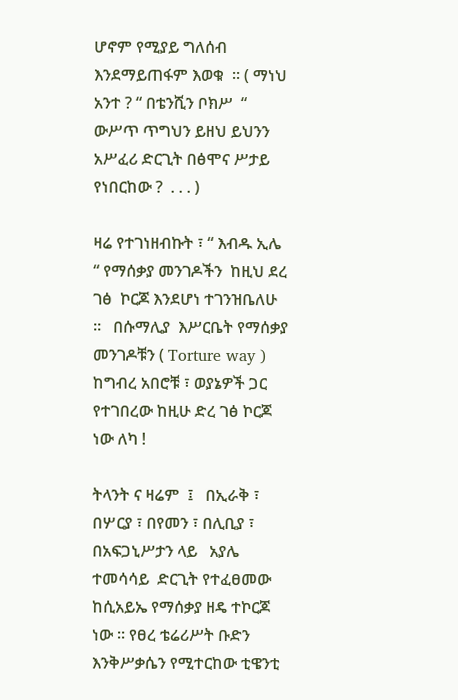ሆኖም የሚያይ ግለሰብ እንደማይጠፋም እወቁ  ። ( ማነህ አንተ ? “ በቴንሺን ቦክሥ  “ ውሥጥ ጥግህን ይዘህ ይህንን አሥፈሪ ድርጊት በፅሞና ሥታይ የነበርከው ?  . . . )

ዛሬ የተገነዘብኩት ፣ “ እብዱ ኢሌ  “ የማሰቃያ መንገዶችን  ከዚህ ደረ ገፅ  ኮርጆ እንደሆነ ተገንዝቤለሁ ።   በሱማሊያ  እሥርቤት የማሰቃያ መንገዶቹን ( Torture way ) ከግብረ አበሮቹ ፣ ወያኔዎች ጋር የተገበረው ከዚሁ ድረ ገፅ ኮርጆ ነው ለካ !

ትላንት ና ዛሬም  ፤   በኢራቅ ፣ በሦርያ ፣ በየመን ፣ በሊቢያ ፣ በአፍጋኒሥታን ላይ   አያሌ ተመሳሳይ  ድርጊት የተፈፀመው ከሲአይኤ የማሰቃያ ዘዴ ተኮርጆ ነው ። የፀረ ቴሬሪሥት ቡድን እንቅሥቃሴን የሚተርከው ቲዌንቲ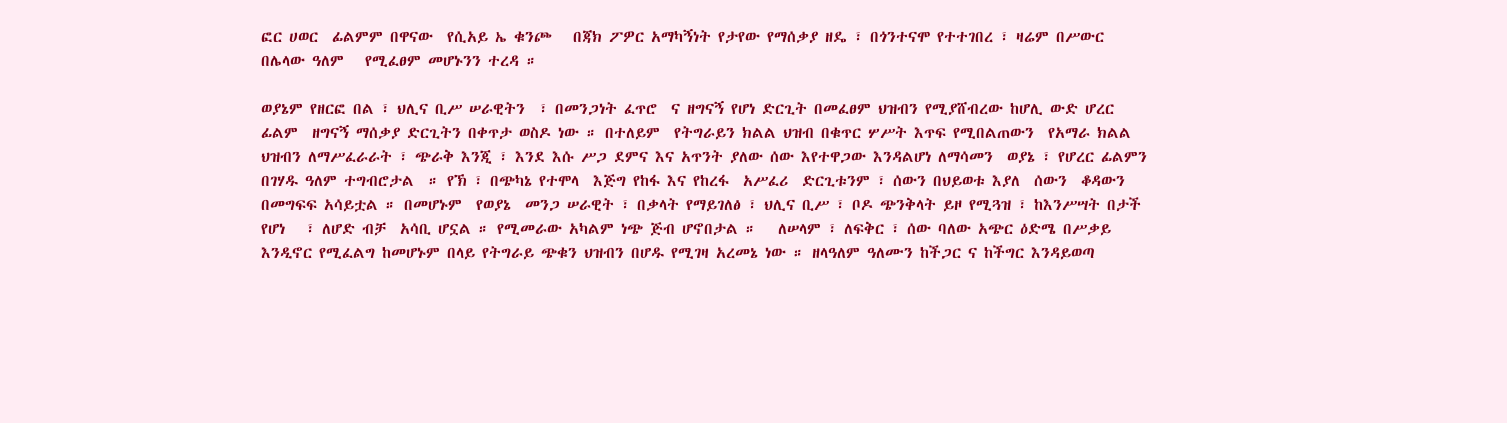ፎር ሀወር  ፊልምም በዋናው  የሲአይ ኤ ቁንጮ   በጃክ ፖዎር አማካኝነት የታየው የማሰቃያ ዘዴ ፣ በጎንተናሞ የተተገበረ ፣ ዛሬም በሥውር በሌላው ዓለም   የሚፈፀም መሆኑንን ተረዳ ።

ወያኔም የዘርፎ በል ፣ ህሊና ቢሥ ሠራዊትን  ፣ በመንጋነት ፈጥሮ  ና ዘግናኝ የሆነ ድርጊት በመፈፀም ህዝብን የሚያሸብረው ከሆሊ ውድ ሆረር ፊልም  ዘግናኝ ማሰቃያ ድርጊትን በቀጥታ ወስዶ ነው ። በተለይም  የትግራይን ክልል ህዝብ በቁጥር ሦሥት እጥፍ የሚበልጠውን  የአማራ ክልል ህዝብን ለማሥፈራራት ፣ ጭራቅ እንጂ ፣ እንደ እሱ ሥጋ ደምና እና አጥንት ያለው ሰው እየተዋጋው እንዳልሆነ ለማሳመን  ወያኔ ፣ የሆረር ፊልምን በገሃዱ ዓለም ተግብሮታል  ። የኽ ፣ በጭካኔ የተሞላ  እጅግ የከፋ እና የከረፋ  አሥፈሪ  ድርጊቱንም ፣ ሰውን በህይወቱ እያለ  ሰውን  ቆዳውን በመግፍፍ አሳይቷል ። በመሆኑም  የወያኔ  መንጋ ሠራዊት ፣ በቃላት የማይገለፅ ፣ ህሊና ቢሥ ፣ ቦዶ ጭንቅላት ይዞ የሚጓዝ ፣ ከእንሥሣት በታች የሆነ   ፣ ለሆድ ብቻ  አሳቢ ሆኗል ። የሚመራው አካልም ነጭ ጅብ ሆኖበታል ።   ለሠላም ፣ ለፍቅር ፣ ሰው ባለው አጭር ዕድሜ በሥቃይ እንዲኖር የሚፈልግ ከመሆኑም በላይ የትግራይ ጭቁን ህዝብን በሆዱ የሚገዛ አረመኔ ነው ። ዘላዓለም ዓለሙን ከችጋር ና ከችግር እንዳይወጣ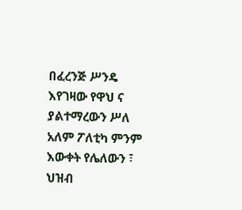በፈረንጅ ሥንዴ እየገዛው የዋህ ና ያልተማረውን ሥለ አለም ፖለቲካ ምንም እውቀት የሌለውን ፣ ህዝብ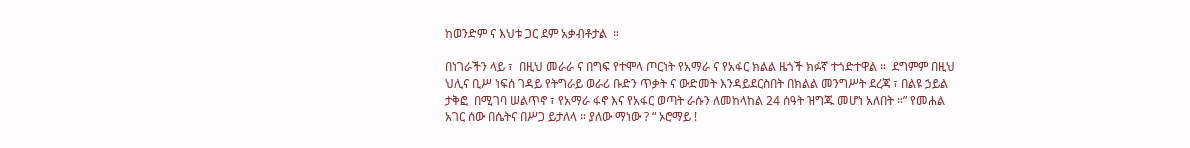ከወንድም ና እህቱ ጋር ደም አቃብቶታል  ።

በነገራችን ላይ ፣  በዚህ መራራ ና በግፍ የተሞላ ጦርነት የአማራ ና የአፋር ክልል ዜጎች ክፉኛ ተጎድተዋል ።  ደግምም በዚህ ህሊና ቢሥ ነፍሰ ገዳይ የትግራይ ወራሪ ቡድን ጥቃት ና ውድመት እንዳይደርስበት በክልል መንግሥት ደረጃ ፣ በልዩ ኃይል ታቅፎ  በሚገባ ሠልጥኖ ፣ የአማራ ፋኖ እና የአፋር ወጣት ራሱን ለመከላከል 24 ሰዓት ዝግጁ መሆነ አለበት ።” የመሐል አገር ሰው በሴትና በሥጋ ይታለላ ። ያለው ማነው ? “ ኦሮማይ !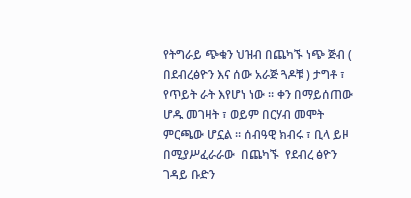የትግራይ ጭቁን ህዝብ በጨካኙ ነጭ ጅብ ( በደብረፅዮን እና ሰው አራጅ ጓዶቹ ) ታግቶ ፣ የጥይት ራት እየሆነ ነው ። ቀን በማይሰጠው ሆዱ መገዛት ፣ ወይም በርሃብ መሞት ምርጫው ሆኗል ። ሰብዓዊ ክብሩ ፣ ቢላ ይዞ በሚያሥፈራራው  በጨካኙ  የደብረ ፅዮን ገዳይ ቡድን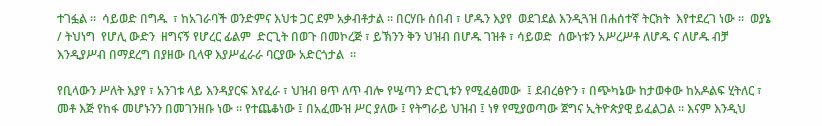ተገፏል ።  ሳይወድ በግዱ  ፣ ከአገራባች ወንድምና እህቱ ጋር ደም አቃብቶታል ። በርሃቡ ሰበብ ፣ ሆዱን እያየ  ወደገደል እንዲጓዝ በሐሰተኛ ትርክት  እየተደረገ ነው ።  ወያኔ  / ትህነግ  የሆሊ ውድን  ዘግናኝ የሆረር ፊልም  ድርጊት በወጉ በመኮረጅ ፣ ይኽንን ቅን ህዝብ በሆዱ ገዝቶ ፣ ሳይወድ  ሰውነቱን አሥረሥቶ ለሆዱ ና ለሆዱ ብቻ እንዲያሥብ በማደረግ በያዘው ቢላዋ እያሥፈራራ ባርያው አድርጎታል  ።

የቢላውን ሥለት እያየ ፣ አንገቱ ላይ እንዳያርፍ እየፈራ ፣ ህዝብ ፀጥ ለጥ ብሎ የሤጣን ድርጊቱን የሚፈፅመው  ፤ ደብረፅዮን ፣ በጭካኔው ከታወቀው ከአዶልፍ ሂትለር ፣   መቶ እጅ የከፋ መሆኑንን በመገንዘቡ ነው ። የተጨቆነው ፤ በአፈሙዝ ሥር ያለው ፤ የትግራይ ህዝብ ፤ ነፃ የሚያወጣው ጀግና ኢትዮጵያዊ ይፈልጋል ። እናም እንዲህ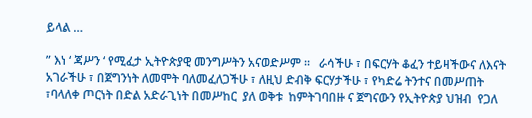ይላል …

” እነ ‘ ጃሥን ‘ የሚፈታ ኢትዮጵያዊ መንግሥትን አናወድሥም ።   ራሳችሁ ፣ በፍርሃት ቆፈን ተይዛችውና ለእናት አገራችሁ ፣ በጀግንነት ለመሞት ባለመፈለጋችሁ ፣ ለዚህ ድብቅ ፍርሃታችሁ ፣ የካድሬ ትንተና በመሥጠት ፣ባላለቀ ጦርነት በድል አድራጊነት በመሥከር  ያለ ወቅቱ  ከምትገባበዙ ና ጀግናውን የኢትዮጵያ ህዝብ  የጋለ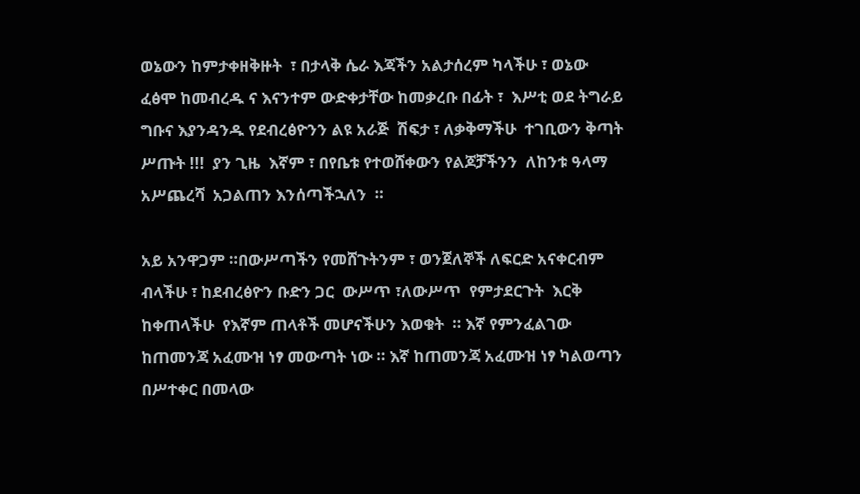ወኔውን ከምታቀዘቅዙት  ፣ በታላቅ ሴራ እጃችን አልታሰረም ካላችሁ ፣ ወኔው ፈፅሞ ከመብረዱ ና እናንተም ውድቀታቸው ከመቃረቡ በፊት ፣  እሥቲ ወደ ትግራይ ግቡና እያንዳንዱ የደብረፅዮንን ልዩ አራጅ  ሽፍታ ፣ ለቃቅማችሁ  ተገቢውን ቅጣት ሥጡት !!!  ያን ጊዜ  እኛም ፣ በየቤቱ የተወሸቀውን የልጆቻችንን  ለከንቱ ዓላማ  አሥጨረሻ  አጋልጠን እንሰጣችኋለን  ።

አይ አንዋጋም ።በውሥጣችን የመሸጉትንም ፣ ወንጀለኞች ለፍርድ አናቀርብም  ብላችሁ ፣ ከደብረፅዮን ቡድን ጋር  ውሥጥ ፣ለውሥጥ  የምታደርጉት  እርቅ ከቀጠላችሁ  የእኛም ጠላቶች መሆናችሁን እወቁት  ። እኛ የምንፈልገው ከጠመንጃ አፈሙዝ ነፃ መውጣት ነው ። እኛ ከጠመንጃ አፈሙዝ ነፃ ካልወጣን በሥተቀር በመላው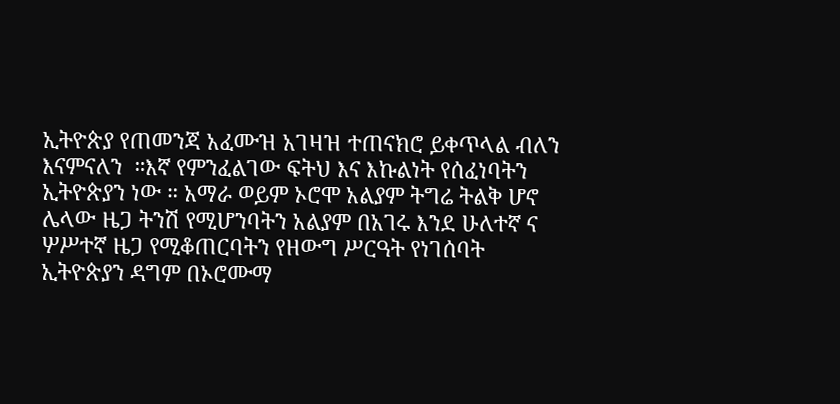ኢትዮጵያ የጠመንጃ አፈሙዝ አገዛዝ ተጠናክሮ ይቀጥላል ብለን እናምናለን  ።እኛ የምንፈልገው ፍትህ እና እኩልነት የሰፈነባትን ኢትዮጵያን ነው ። አማራ ወይም ኦሮሞ አልያም ትግሬ ትልቅ ሆኖ ሌላው ዜጋ ትንሽ የሚሆንባትን አልያም በአገሩ እንደ ሁለተኛ ና ሦሥተኛ ዜጋ የሚቆጠርባትን የዘውግ ሥርዓት የነገሰባት ኢትዮጵያን ዳግም በኦሮሙማ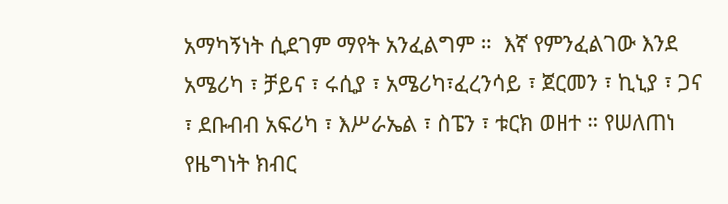አማካኝነት ሲደገም ማየት አንፈልግም ።  እኛ የምንፈልገው እንደ አሜሪካ ፣ ቻይና ፣ ሩሲያ ፣ አሜሪካ፣ፈረንሳይ ፣ ጀርመን ፣ ኪኒያ ፣ ጋና ፣ ደቡብብ አፍሪካ ፣ እሥራኤል ፣ ስፔን ፣ ቱርክ ወዘተ ። የሠለጠነ የዜግነት ክብር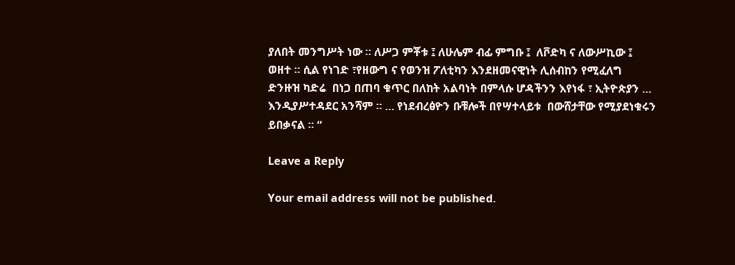ያለበት መንግሥት ነው ። ለሥጋ ምቾቱ ፤ ለሁሌም ብፊ ምግቡ ፤  ለቮድካ ና ለውሥኪው ፤ ወዘተ ። ሲል የነገድ ፣የዘውግ ና የወንዝ ፖለቲካን እንደዘመናዊነት ሊሰብከን የሚፈለግ ድንዙዝ ካድሬ  በነጋ በጠባ ቁጥር በለከት አልባነት በምላሱ ሆዳችንን እየነፋ ፣ ኢትዮጵያን …  እንዲያሥተዳደር አንሻም ። … የነደብረፅዮን ቡቹሎች በየሣተላይቱ  በውሸታቸው የሚያደነቁሩን ይበቃናል ። “

Leave a Reply

Your email address will not be published.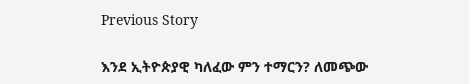Previous Story

እንደ ኢትዮጵያዊ ካለፈው ምን ተማርን? ለመጭው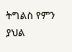ትግልስ የምን ያህል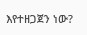እየተዘጋጀን ነው?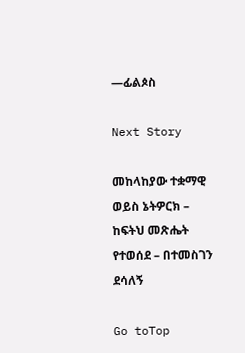—ፊልጶስ

Next Story

መከላከያው ተቋማዊ ወይስ ኔትዎርክ – ከፍትህ መጽሔት የተወሰደ – በተመስገን ደሳለኝ

Go toTop